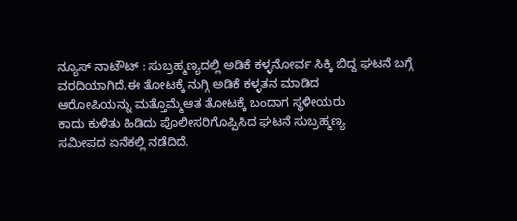ನ್ಯೂಸ್ ನಾಟೌಟ್ : ಸುಬ್ರಹ್ಮಣ್ಯದಲ್ಲಿ ಅಡಿಕೆ ಕಳ್ಳನೋರ್ವ ಸಿಕ್ಕಿ ಬಿದ್ದ ಘಟನೆ ಬಗ್ಗೆ ವರದಿಯಾಗಿದೆ.ಈ ತೋಟಕ್ಕೆ ನುಗ್ಗಿ ಅಡಿಕೆ ಕಳ್ಳತನ ಮಾಡಿದ
ಆರೋಪಿಯನ್ನು ಮತ್ತೊಮ್ಮೆಆತ ತೋಟಕ್ಕೆ ಬಂದಾಗ ಸ್ಥಳೀಯರು
ಕಾದು ಕುಳಿತು ಹಿಡಿದು ಪೊಲೀಸರಿಗೊಪ್ಪಿಸಿದ ಘಟನೆ ಸುಬ್ರಹ್ಮಣ್ಯ
ಸಮೀಪದ ಏನೆಕಲ್ಲಿ ನಡೆದಿದೆ.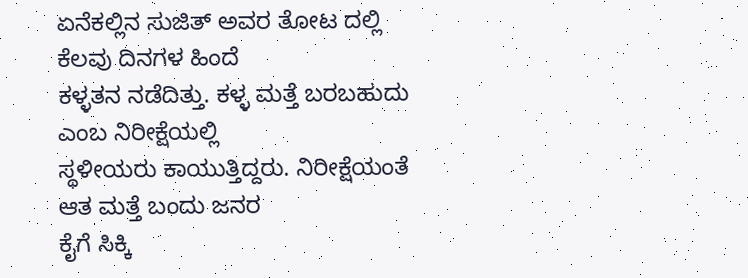ಏನೆಕಲ್ಲಿನ ಸುಜಿತ್ ಅವರ ತೋಟ ದಲ್ಲಿ ಕೆಲವು ದಿನಗಳ ಹಿಂದೆ
ಕಳ್ಳತನ ನಡೆದಿತ್ತು. ಕಳ್ಳ ಮತ್ತೆ ಬರಬಹುದು ಎಂಬ ನಿರೀಕ್ಷೆಯಲ್ಲಿ
ಸ್ಥಳೀಯರು ಕಾಯುತ್ತಿದ್ದರು. ನಿರೀಕ್ಷೆಯಂತೆ ಆತ ಮತ್ತೆ ಬಂದು ಜನರ
ಕೈಗೆ ಸಿಕ್ಕಿ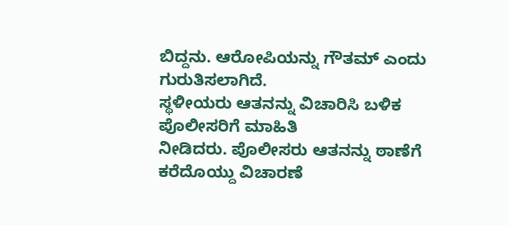ಬಿದ್ದನು. ಆರೋಪಿಯನ್ನು ಗೌತಮ್ ಎಂದು ಗುರುತಿಸಲಾಗಿದೆ.
ಸ್ಥಳೀಯರು ಆತನನ್ನು ವಿಚಾರಿಸಿ ಬಳಿಕ ಪೊಲೀಸರಿಗೆ ಮಾಹಿತಿ
ನೀಡಿದರು. ಪೊಲೀಸರು ಆತನನ್ನು ಠಾಣೆಗೆ ಕರೆದೊಯ್ದು ವಿಚಾರಣೆ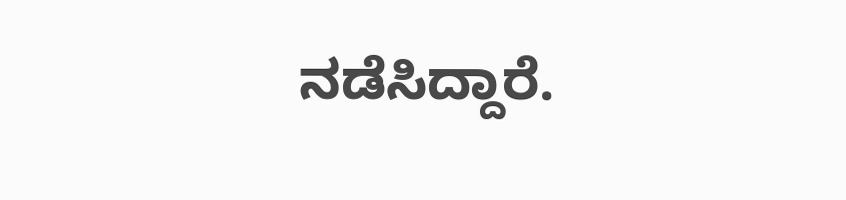ನಡೆಸಿದ್ದಾರೆ.